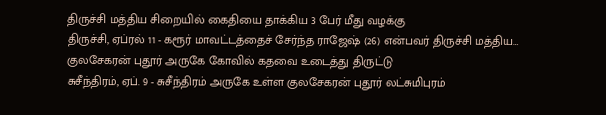திருச்சி மத்திய சிறையில் கைதியை தாக்கிய 3 பேர் மீது வழக்கு
திருச்சி, ஏப்ரல் 11 - கரூர் மாவட்டத்தைச் சேர்ந்த ராஜேஷ் (26) என்பவர் திருச்சி மத்திய…
குலசேகரன் புதூர் அருகே கோவில் கதவை உடைத்து திருட்டு
சுசீந்திரம், ஏப். 9 - சுசீந்திரம் அருகே உள்ள குலசேகரன் புதூர் லட்சுமிபுரம்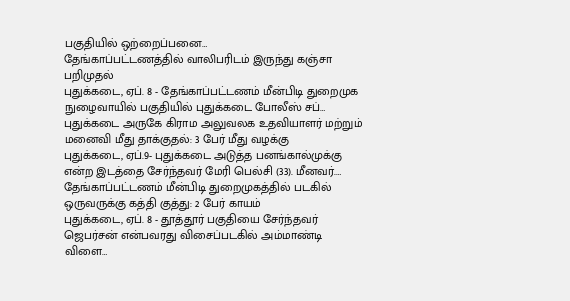பகுதியில் ஒற்றைப்பனை…
தேங்காப்பட்டணத்தில் வாலிபரிடம் இருந்து கஞ்சா பறிமுதல்
புதுக்கடை, ஏப். 8 - தேங்காப்பட்டணம் மீன்பிடி துறைமுக நுழைவாயில் பகுதியில் புதுக்கடை போலீஸ் சப்…
புதுக்கடை அருகே கிராம அலுவலக உதவியாளர் மற்றும் மனைவி மீது தாக்குதல்: 3 பேர் மீது வழக்கு
புதுக்கடை, ஏப்.9- புதுக்கடை அடுத்த பனங்கால்முக்கு என்ற இடத்தை சேர்ந்தவர் மேரி பெல்சி (33). மீனவர்.…
தேங்காப்பட்டணம் மீன்பிடி துறைமுகத்தில் படகில் ஒருவருக்கு கத்தி குத்து: 2 பேர் காயம்
புதுக்கடை, ஏப். 8 - தூத்தூர் பகுதியை சேர்ந்தவர் ஜெபர்சன் என்பவரது விசைப்படகில் அம்மாண்டி விளை…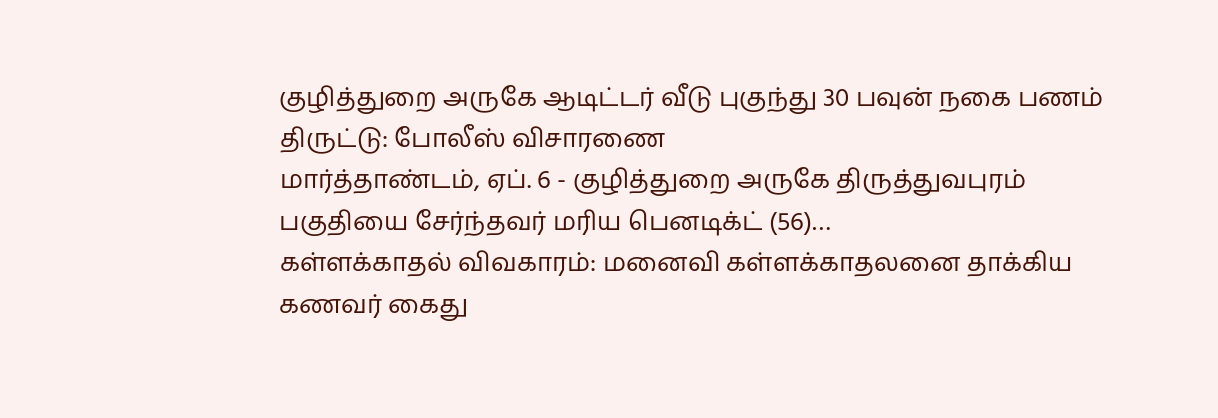குழித்துறை அருகே ஆடிட்டர் வீடு புகுந்து 30 பவுன் நகை பணம் திருட்டு: போலீஸ் விசாரணை
மார்த்தாண்டம், ஏப். 6 - குழித்துறை அருகே திருத்துவபுரம் பகுதியை சேர்ந்தவர் மரிய பெனடிக்ட் (56)…
கள்ளக்காதல் விவகாரம்: மனைவி கள்ளக்காதலனை தாக்கிய கணவர் கைது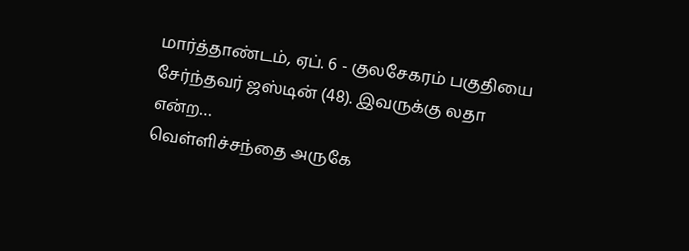மார்த்தாண்டம், ஏப். 6 - குலசேகரம் பகுதியை சேர்ந்தவர் ஜஸ்டின் (48). இவருக்கு லதா என்ற…
வெள்ளிச்சந்தை அருகே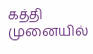கத்தி முனையில்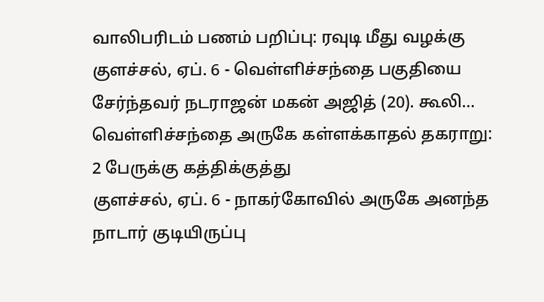வாலிபரிடம் பணம் பறிப்பு: ரவுடி மீது வழக்கு
குளச்சல், ஏப். 6 - வெள்ளிச்சந்தை பகுதியை சேர்ந்தவர் நடராஜன் மகன் அஜித் (20). கூலி…
வெள்ளிச்சந்தை அருகே கள்ளக்காதல் தகராறு: 2 பேருக்கு கத்திக்குத்து
குளச்சல், ஏப். 6 - நாகர்கோவில் அருகே அனந்த நாடார் குடியிருப்பு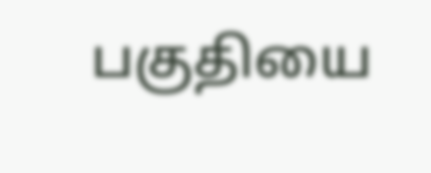பகுதியை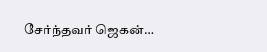சேர்ந்தவர் ஜெகன்…